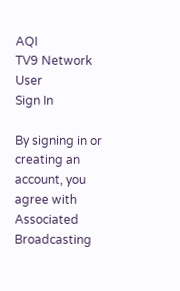AQI
TV9 Network
User
Sign In

By signing in or creating an account, you agree with Associated Broadcasting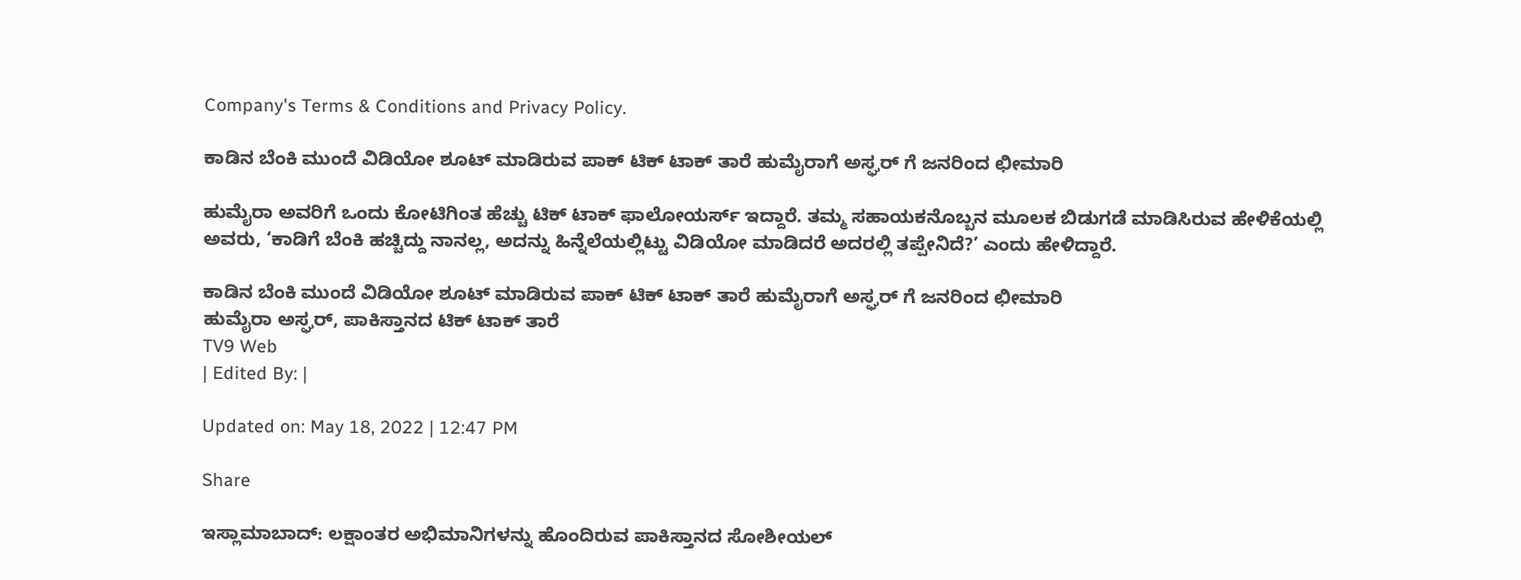Company's Terms & Conditions and Privacy Policy.

ಕಾಡಿನ ಬೆಂಕಿ ಮುಂದೆ ವಿಡಿಯೋ ಶೂಟ್ ಮಾಡಿರುವ ಪಾಕ್ ಟಿಕ್ ಟಾಕ್ ತಾರೆ ಹುಮೈರಾಗೆ ಅಸ್ಘರ್ ಗೆ ಜನರಿಂದ ಛೀಮಾರಿ

ಹುಮೈರಾ ಅವರಿಗೆ ಒಂದು ಕೋಟಿಗಿಂತ ಹೆಚ್ಚು ಟಿಕ್ ಟಾಕ್ ಫಾಲೋಯರ್ಸ್ ಇದ್ದಾರೆ. ತಮ್ಮ ಸಹಾಯಕನೊಬ್ಬನ ಮೂಲಕ ಬಿಡುಗಡೆ ಮಾಡಿಸಿರುವ ಹೇಳಿಕೆಯಲ್ಲಿ ಅವರು, ‘ಕಾಡಿಗೆ ಬೆಂಕಿ ಹಚ್ಚಿದ್ದು ನಾನಲ್ಲ, ಅದನ್ನು ಹಿನ್ನೆಲೆಯಲ್ಲಿಟ್ಟು ವಿಡಿಯೋ ಮಾಡಿದರೆ ಅದರಲ್ಲಿ ತಪ್ಪೇನಿದೆ?’ ಎಂದು ಹೇಳಿದ್ದಾರೆ.

ಕಾಡಿನ ಬೆಂಕಿ ಮುಂದೆ ವಿಡಿಯೋ ಶೂಟ್ ಮಾಡಿರುವ ಪಾಕ್ ಟಿಕ್ ಟಾಕ್ ತಾರೆ ಹುಮೈರಾಗೆ ಅಸ್ಘರ್ ಗೆ ಜನರಿಂದ ಛೀಮಾರಿ
ಹುಮೈರಾ ಅಸ್ಘರ್, ಪಾಕಿಸ್ತಾನದ ಟಿಕ್ ಟಾಕ್ ತಾರೆ
TV9 Web
| Edited By: |

Updated on: May 18, 2022 | 12:47 PM

Share

ಇಸ್ಲಾಮಾಬಾದ್: ಲಕ್ಷಾಂತರ ಅಭಿಮಾನಿಗಳನ್ನು ಹೊಂದಿರುವ ಪಾಕಿಸ್ತಾನದ ಸೋಶೀಯಲ್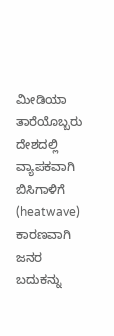ಮೀಡಿಯಾ ತಾರೆಯೊಬ್ಬರು ದೇಶದಲ್ಲಿ ವ್ಯಾಪಕವಾಗಿ ಬಿಸಿಗಾಳಿಗೆ (heatwave) ಕಾರಣವಾಗಿ ಜನರ ಬದುಕನ್ನು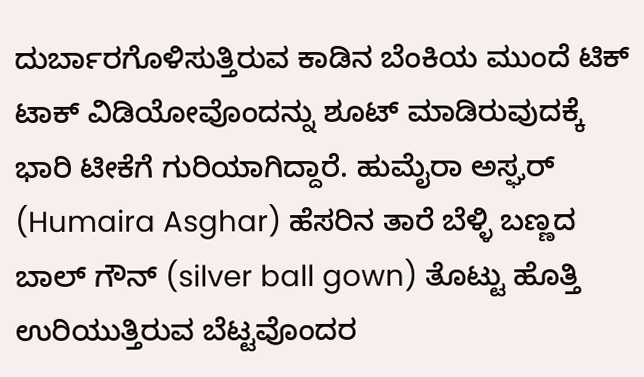ದುರ್ಬಾರಗೊಳಿಸುತ್ತಿರುವ ಕಾಡಿನ ಬೆಂಕಿಯ ಮುಂದೆ ಟಿಕ್ ಟಾಕ್ ವಿಡಿಯೋವೊಂದನ್ನು ಶೂಟ್ ಮಾಡಿರುವುದಕ್ಕೆ ಭಾರಿ ಟೀಕೆಗೆ ಗುರಿಯಾಗಿದ್ದಾರೆ. ಹುಮೈರಾ ಅಸ್ಘರ್ (Humaira Asghar) ಹೆಸರಿನ ತಾರೆ ಬೆಳ್ಳಿ ಬಣ್ಣದ ಬಾಲ್ ಗೌನ್ (silver ball gown) ತೊಟ್ಟು ಹೊತ್ತಿ ಉರಿಯುತ್ತಿರುವ ಬೆಟ್ಟವೊಂದರ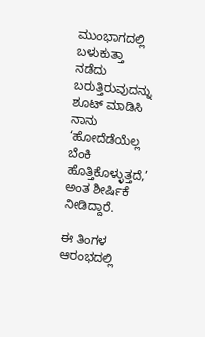ಮುಂಭಾಗದಲ್ಲಿ ಬಳುಕುತ್ತಾ ನಡೆದು ಬರುತ್ತಿರುವುದನ್ನು ಶೂಟ್ ಮಾಡಿಸಿ ನಾನು ‘ಹೋದೆಡೆಯೆಲ್ಲ ಬೆಂಕಿ ಹೊತ್ತಿಕೊಳ್ಳುತ್ತದೆ,’ ಅಂತ ಶೀರ್ಷಿಕೆ ನೀಡಿದ್ದಾರೆ.

ಈ ತಿಂಗಳ ಆರಂಭದಲ್ಲಿ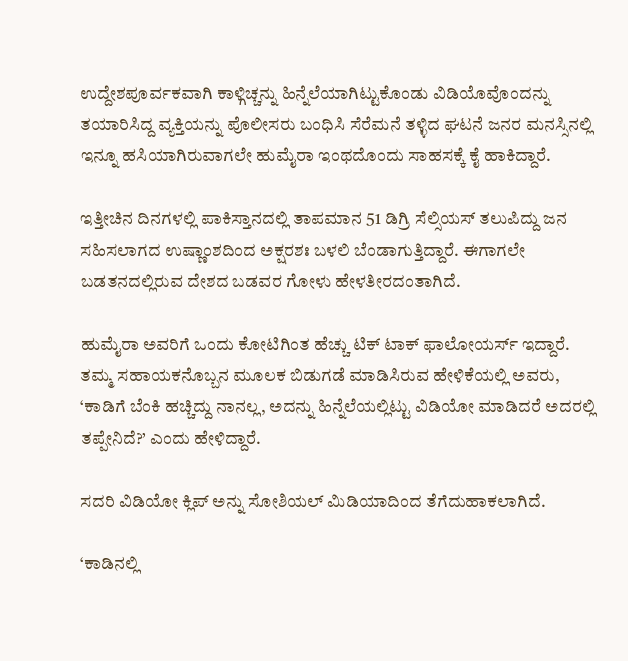ಉದ್ದೇಶಪೂರ್ವಕವಾಗಿ ಕಾಳ್ಗಿಚ್ಚನ್ನು ಹಿನ್ನೆಲೆಯಾಗಿಟ್ಟುಕೊಂಡು ವಿಡಿಯೊವೊಂದನ್ನು ತಯಾರಿಸಿದ್ದ ವ್ಯಕ್ತಿಯನ್ನು ಪೊಲೀಸರು ಬಂಧಿಸಿ ಸೆರೆಮನೆ ತಳ್ಳಿದ ಘಟನೆ ಜನರ ಮನಸ್ಸಿನಲ್ಲಿ ಇನ್ನೂ ಹಸಿಯಾಗಿರುವಾಗಲೇ ಹುಮೈರಾ ಇಂಥದೊಂದು ಸಾಹಸಕ್ಕೆ ಕೈ ಹಾಕಿದ್ದಾರೆ.

ಇತ್ತೀಚಿನ ದಿನಗಳಲ್ಲಿ ಪಾಕಿಸ್ತಾನದಲ್ಲಿ ತಾಪಮಾನ 51 ಡಿಗ್ರಿ ಸೆಲ್ಸಿಯಸ್ ತಲುಪಿದ್ದು ಜನ ಸಹಿಸಲಾಗದ ಉಷ್ಣಾಂಶದಿಂದ ಅಕ್ಷರಶಃ ಬಳಲಿ ಬೆಂಡಾಗುತ್ತಿದ್ದಾರೆ. ಈಗಾಗಲೇ ಬಡತನದಲ್ಲಿರುವ ದೇಶದ ಬಡವರ ಗೋಳು ಹೇಳತೀರದಂತಾಗಿದೆ.

ಹುಮೈರಾ ಅವರಿಗೆ ಒಂದು ಕೋಟಿಗಿಂತ ಹೆಚ್ಚು ಟಿಕ್ ಟಾಕ್ ಫಾಲೋಯರ್ಸ್ ಇದ್ದಾರೆ. ತಮ್ಮ ಸಹಾಯಕನೊಬ್ಬನ ಮೂಲಕ ಬಿಡುಗಡೆ ಮಾಡಿಸಿರುವ ಹೇಳಿಕೆಯಲ್ಲಿ ಅವರು, ‘ಕಾಡಿಗೆ ಬೆಂಕಿ ಹಚ್ಚಿದ್ದು ನಾನಲ್ಲ, ಅದನ್ನು ಹಿನ್ನೆಲೆಯಲ್ಲಿಟ್ಟು ವಿಡಿಯೋ ಮಾಡಿದರೆ ಅದರಲ್ಲಿ ತಪ್ಪೇನಿದೆ?’ ಎಂದು ಹೇಳಿದ್ದಾರೆ.

ಸದರಿ ವಿಡಿಯೋ ಕ್ಲಿಪ್ ಅನ್ನು ಸೋಶಿಯಲ್ ಮಿಡಿಯಾದಿಂದ ತೆಗೆದುಹಾಕಲಾಗಿದೆ.

‘ಕಾಡಿನಲ್ಲಿ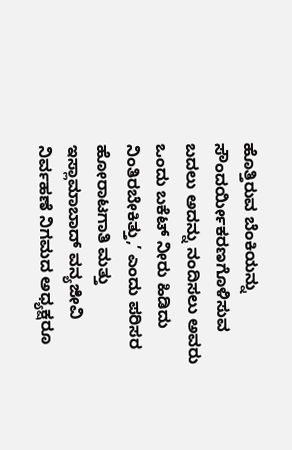ಹೊತ್ತಿರುವ ಬೆಂಕಿಯನ್ನು ಸೌಂದರ್ಯೀಕರಣಗೊಳಿಸುವ ಬದಲು ಅದನ್ನು ನಂದಿಸಲು ಅವರು ಒಂದು ಬಕೆಟ್ ನೀರು ಹಿಡಿದು ನಿಂತಿರಬೇಕಿತ್ತು,’ ಎಂದು ಪರಿಸರ ಹೋರಾಟಗಾತಿ ಮತ್ತು ಇಸ್ಲಾಮಾಬಾದ್ ವನ್ಯಜೀವಿ ನಿರ್ವಹಣೆ ನಿಗಮದ ಅಧ್ಯಕ್ಷರೂ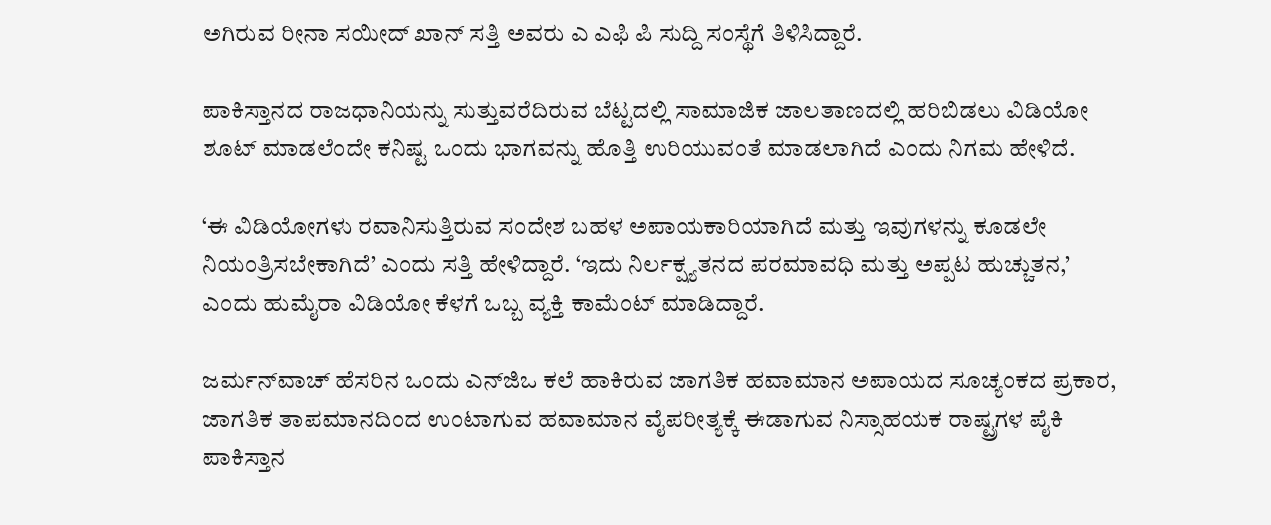ಅಗಿರುವ ರೀನಾ ಸಯೀದ್ ಖಾನ್ ಸತ್ತಿ ಅವರು ಎ ಎಫಿ ಪಿ ಸುದ್ದಿ ಸಂಸ್ಥೆಗೆ ತಿಳಿಸಿದ್ದಾರೆ.

ಪಾಕಿಸ್ತಾನದ ರಾಜಧಾನಿಯನ್ನು ಸುತ್ತುವರೆದಿರುವ ಬೆಟ್ಟದಲ್ಲಿ ಸಾಮಾಜಿಕ ಜಾಲತಾಣದಲ್ಲಿ ಹರಿಬಿಡಲು ವಿಡಿಯೋ ಶೂಟ್ ಮಾಡಲೆಂದೇ ಕನಿಷ್ಟ ಒಂದು ಭಾಗವನ್ನು ಹೊತ್ತಿ ಉರಿಯುವಂತೆ ಮಾಡಲಾಗಿದೆ ಎಂದು ನಿಗಮ ಹೇಳಿದೆ.

‘ಈ ವಿಡಿಯೋಗಳು ರವಾನಿಸುತ್ತಿರುವ ಸಂದೇಶ ಬಹಳ ಅಪಾಯಕಾರಿಯಾಗಿದೆ ಮತ್ತು ಇವುಗಳನ್ನು ಕೂಡಲೇ ನಿಯಂತ್ರಿಸಬೇಕಾಗಿದೆ’ ಎಂದು ಸತ್ತಿ ಹೇಳಿದ್ದಾರೆ. ‘ಇದು ನಿರ್ಲಕ್ಷ್ಯತನದ ಪರಮಾವಧಿ ಮತ್ತು ಅಪ್ಪಟ ಹುಚ್ಚುತನ,’ ಎಂದು ಹುಮೈರಾ ವಿಡಿಯೋ ಕೆಳಗೆ ಒಬ್ಬ ವ್ಯಕ್ತಿ ಕಾಮೆಂಟ್ ಮಾಡಿದ್ದಾರೆ.

ಜರ್ಮನ್‌ವಾಚ್ ಹೆಸರಿನ ಒಂದು ಎನ್‌ಜಿಒ ಕಲೆ ಹಾಕಿರುವ ಜಾಗತಿಕ ಹವಾಮಾನ ಅಪಾಯದ ಸೂಚ್ಯಂಕದ ಪ್ರಕಾರ, ಜಾಗತಿಕ ತಾಪಮಾನದಿಂದ ಉಂಟಾಗುವ ಹವಾಮಾನ ವೈಪರೀತ್ಯಕ್ಕೆ ಈಡಾಗುವ ನಿಸ್ಸಾಹಯಕ ರಾಷ್ಟ್ರಗಳ ಪೈಕಿ ಪಾಕಿಸ್ತಾನ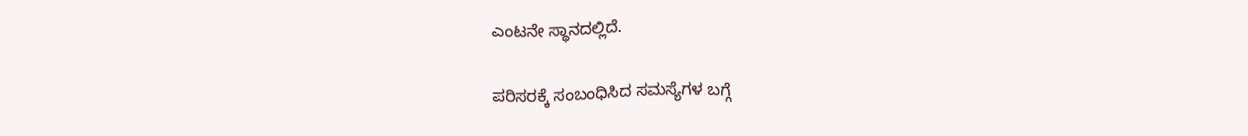ಎಂಟನೇ ಸ್ಥಾನದಲ್ಲಿದೆ.

ಪರಿಸರಕ್ಕೆ ಸಂಬಂಧಿಸಿದ ಸಮಸ್ಯೆಗಳ ಬಗ್ಗೆ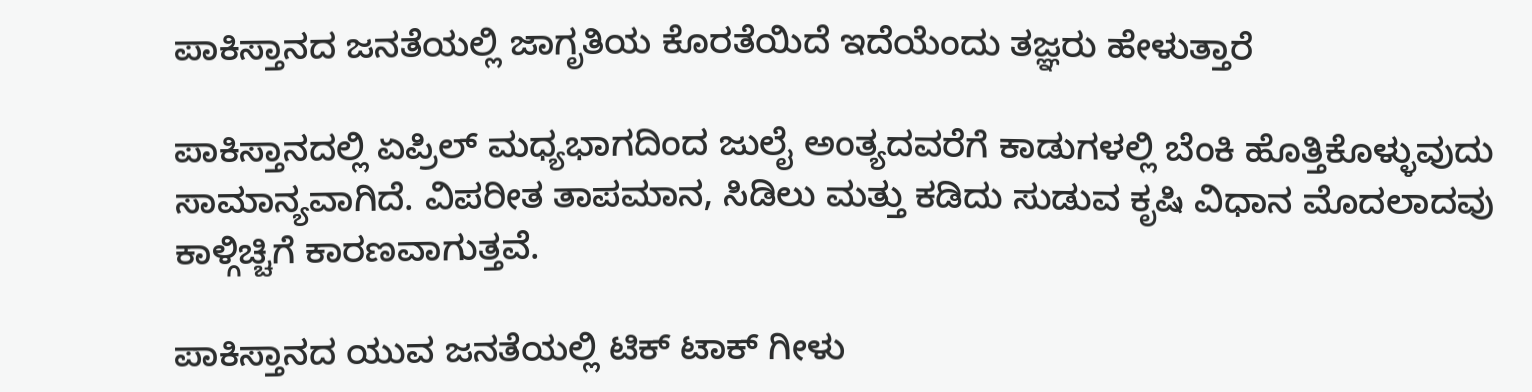ಪಾಕಿಸ್ತಾನದ ಜನತೆಯಲ್ಲಿ ಜಾಗೃತಿಯ ಕೊರತೆಯಿದೆ ಇದೆಯೆಂದು ತಜ್ಞರು ಹೇಳುತ್ತಾರೆ

ಪಾಕಿಸ್ತಾನದಲ್ಲಿ ಏಪ್ರಿಲ್ ಮಧ್ಯಭಾಗದಿಂದ ಜುಲೈ ಅಂತ್ಯದವರೆಗೆ ಕಾಡುಗಳಲ್ಲಿ ಬೆಂಕಿ ಹೊತ್ತಿಕೊಳ್ಳುವುದು ಸಾಮಾನ್ಯವಾಗಿದೆ. ವಿಪರೀತ ತಾಪಮಾನ, ಸಿಡಿಲು ಮತ್ತು ಕಡಿದು ಸುಡುವ ಕೃಷಿ ವಿಧಾನ ಮೊದಲಾದವು ಕಾಳ್ಗಿಚ್ಚಿಗೆ ಕಾರಣವಾಗುತ್ತವೆ.

ಪಾಕಿಸ್ತಾನದ ಯುವ ಜನತೆಯಲ್ಲಿ ಟಿಕ್ ಟಾಕ್ ಗೀಳು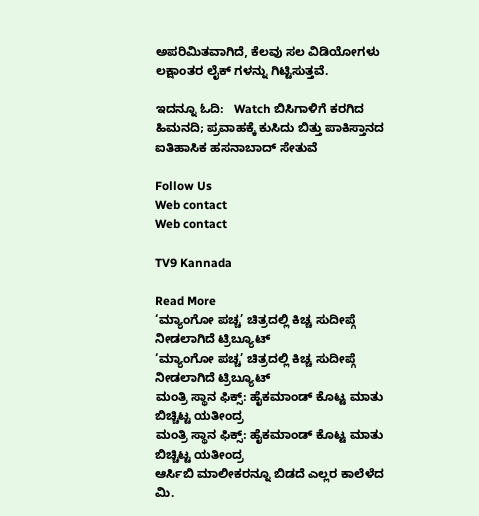ಅಪರಿಮಿತವಾಗಿದೆ, ಕೆಲವು ಸಲ ವಿಡಿಯೋಗಳು ಲಕ್ಷಾಂತರ ಲೈಕ್ ಗಳನ್ನು ಗಿಟ್ಟಿಸುತ್ತವೆ.

ಇದನ್ನೂ ಓದಿ:   Watch ಬಿಸಿಗಾಳಿಗೆ ಕರಗಿದ ಹಿಮನದಿ; ಪ್ರವಾಹಕ್ಕೆ ಕುಸಿದು ಬಿತ್ತು ಪಾಕಿಸ್ತಾನದ ಐತಿಹಾಸಿಕ ಹಸನಾಬಾದ್ ಸೇತುವೆ

Follow Us
Web contact
Web contact

TV9 Kannada

Read More
‘ಮ್ಯಾಂಗೋ ಪಚ್ಚ’ ಚಿತ್ರದಲ್ಲಿ ಕಿಚ್ಚ ಸುದೀಪ್ಗೆ ನೀಡಲಾಗಿದೆ ಟ್ರಿಬ್ಯೂಟ್
‘ಮ್ಯಾಂಗೋ ಪಚ್ಚ’ ಚಿತ್ರದಲ್ಲಿ ಕಿಚ್ಚ ಸುದೀಪ್ಗೆ ನೀಡಲಾಗಿದೆ ಟ್ರಿಬ್ಯೂಟ್
ಮಂತ್ರಿ ಸ್ಥಾನ ಫಿಕ್ಸ್: ಹೈಕಮಾಂಡ್ ಕೊಟ್ಟ ಮಾತು ಬಿಚ್ಚಿಟ್ಟ ಯತೀಂದ್ರ
ಮಂತ್ರಿ ಸ್ಥಾನ ಫಿಕ್ಸ್: ಹೈಕಮಾಂಡ್ ಕೊಟ್ಟ ಮಾತು ಬಿಚ್ಚಿಟ್ಟ ಯತೀಂದ್ರ
ಆರ್ಸಿಬಿ ಮಾಲೀಕರನ್ನೂ ಬಿಡದೆ ಎಲ್ಲರ ಕಾಲೆಳೆದ ಮಿ.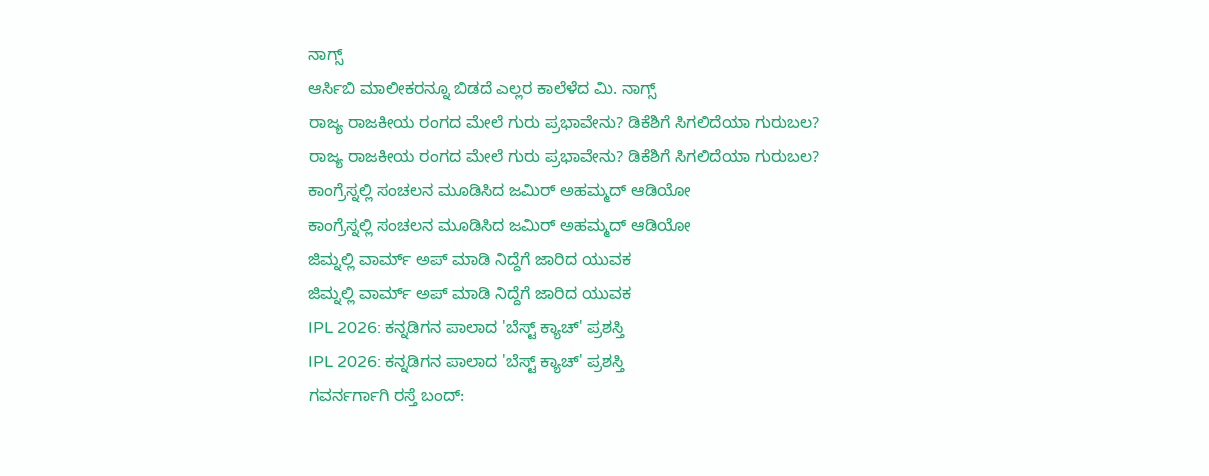ನಾಗ್ಸ್
ಆರ್ಸಿಬಿ ಮಾಲೀಕರನ್ನೂ ಬಿಡದೆ ಎಲ್ಲರ ಕಾಲೆಳೆದ ಮಿ. ನಾಗ್ಸ್
ರಾಜ್ಯ ರಾಜಕೀಯ ರಂಗದ ಮೇಲೆ ಗುರು ಪ್ರಭಾವೇನು? ಡಿಕೆಶಿಗೆ ಸಿಗಲಿದೆಯಾ ಗುರುಬಲ?
ರಾಜ್ಯ ರಾಜಕೀಯ ರಂಗದ ಮೇಲೆ ಗುರು ಪ್ರಭಾವೇನು? ಡಿಕೆಶಿಗೆ ಸಿಗಲಿದೆಯಾ ಗುರುಬಲ?
ಕಾಂಗ್ರೆಸ್ನಲ್ಲಿ ಸಂಚಲನ ಮೂಡಿಸಿದ ಜಮಿರ್ ಅಹಮ್ಮದ್ ಆಡಿಯೋ
ಕಾಂಗ್ರೆಸ್ನಲ್ಲಿ ಸಂಚಲನ ಮೂಡಿಸಿದ ಜಮಿರ್ ಅಹಮ್ಮದ್ ಆಡಿಯೋ
ಜಿಮ್ನಲ್ಲಿ ವಾರ್ಮ್ ಅಪ್ ಮಾಡಿ ನಿದ್ದೆಗೆ ಜಾರಿದ ಯುವಕ
ಜಿಮ್ನಲ್ಲಿ ವಾರ್ಮ್ ಅಪ್ ಮಾಡಿ ನಿದ್ದೆಗೆ ಜಾರಿದ ಯುವಕ
IPL 2026: ಕನ್ನಡಿಗನ ಪಾಲಾದ 'ಬೆಸ್ಟ್ ಕ್ಯಾಚ್' ಪ್ರಶಸ್ತಿ
IPL 2026: ಕನ್ನಡಿಗನ ಪಾಲಾದ 'ಬೆಸ್ಟ್ ಕ್ಯಾಚ್' ಪ್ರಶಸ್ತಿ
ಗವರ್ನರ್ಗಾಗಿ ರಸ್ತೆ ಬಂದ್: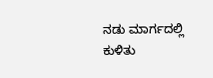ನಡು ಮಾರ್ಗದಲ್ಲಿ ಕುಳಿತು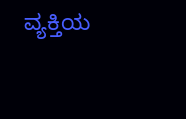ವ್ಯಕ್ತಿಯ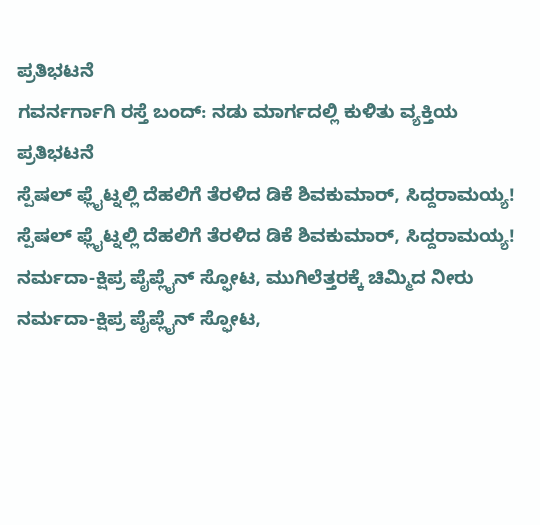ಪ್ರತಿಭಟನೆ
ಗವರ್ನರ್ಗಾಗಿ ರಸ್ತೆ ಬಂದ್: ನಡು ಮಾರ್ಗದಲ್ಲಿ ಕುಳಿತು ವ್ಯಕ್ತಿಯ ಪ್ರತಿಭಟನೆ
ಸ್ಪೆಷಲ್ ಫ್ಲೈಟ್ನಲ್ಲಿ ದೆಹಲಿಗೆ ತೆರಳಿದ ಡಿಕೆ ಶಿವಕುಮಾರ್, ಸಿದ್ದರಾಮಯ್ಯ!
ಸ್ಪೆಷಲ್ ಫ್ಲೈಟ್ನಲ್ಲಿ ದೆಹಲಿಗೆ ತೆರಳಿದ ಡಿಕೆ ಶಿವಕುಮಾರ್, ಸಿದ್ದರಾಮಯ್ಯ!
ನರ್ಮದಾ-ಕ್ಷಿಪ್ರ ಪೈಪ್ಲೈನ್ ಸ್ಫೋಟ, ಮುಗಿಲೆತ್ತರಕ್ಕೆ ಚಿಮ್ಮಿದ ನೀರು
ನರ್ಮದಾ-ಕ್ಷಿಪ್ರ ಪೈಪ್ಲೈನ್ ಸ್ಫೋಟ,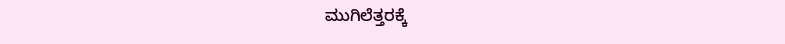ಮುಗಿಲೆತ್ತರಕ್ಕೆ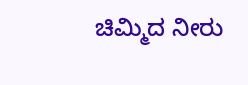ಚಿಮ್ಮಿದ ನೀರು